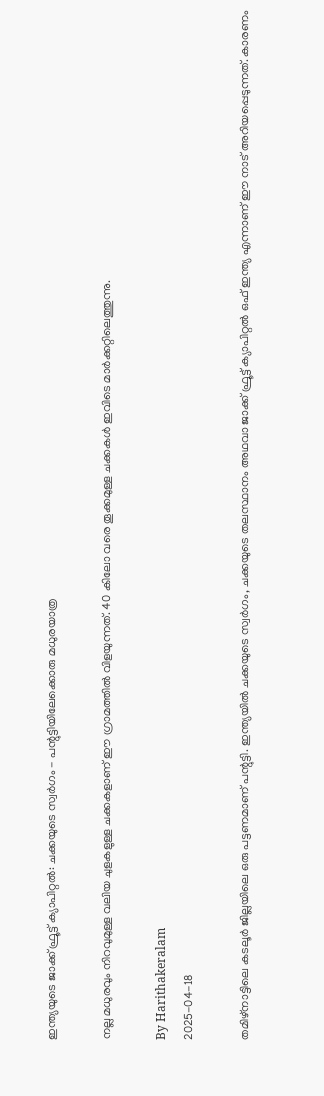ഇന്ത്യയുടെ ജാക്ക് ഫ്രൂട്ട് ക്യാപിറ്റല്‍: ചക്കയുടെ സ്വര്‍ഗം - പന്റുട്ടിയിലേക്കൊരു മധുരയാത്ര

നല്ല മധുരവും നിറവുമുള്ള വലിയ ചുളകളുള്ള ചക്കകളാണ് ഈ ഗ്രാമത്തില്‍ വിളയുന്നത്. 40 കിലോ വരെ തൂക്കമുള്ള ചക്കകള്‍ ഇവിടെ മാര്‍ക്കറ്റിലെത്തുന്നു.

By Harithakeralam
2025-04-18

തമിഴ്‌നാട്ടിലെ കടലൂര്‍ ജില്ലയിലെ ഒരു പട്ടണമാണ് പന്റുട്ടി. ഇന്ത്യയില്‍ ചക്കയുടെ സ്വര്‍ഗം, ചക്കയുടെ തലസ്ഥാനം അഥവാ ജാക്ക് ഫ്രൂട്ട് ക്യാപിറ്റല്‍ ഒഫ് ഇന്ത്യ എന്നാണ് ഈ നാട് അറിയപ്പെടുന്നത്. കാരണം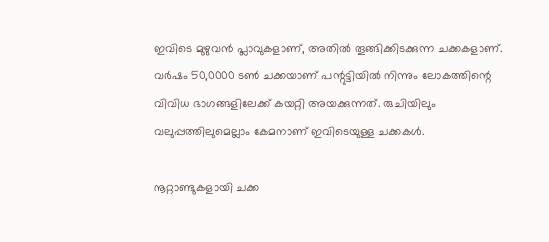ഇവിടെ മുഴുവന്‍ പ്ലാവുകളാണ്, അതില്‍ തൂങ്ങിക്കിടക്കുന്ന ചക്കകളാണ്. വര്‍ഷം 50,0000 ടണ്‍ ചക്കയാണ് പന്റുട്ടിയില്‍ നിന്നും ലോകത്തിന്റെ വിവിധ ഭാഗങ്ങളിലേക്ക് കയറ്റി അയക്കുന്നത്. രുചിയിലും വലുപ്പത്തിലുമെല്ലാം കേമനാണ് ഇവിടെയുള്ള ചക്കകള്‍.

നൂറ്റാണ്ടുകളായി ചക്ക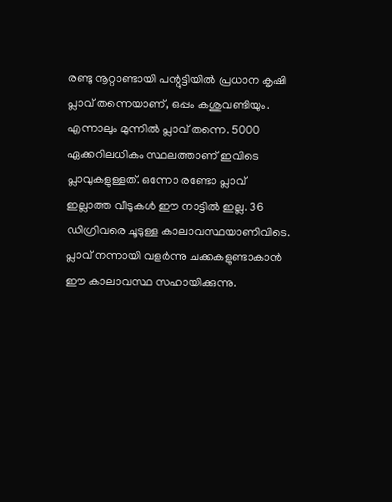രണ്ടു നൂറ്റാണ്ടായി പന്റുട്ടിയില്‍ പ്രധാന കൃഷി പ്ലാവ് തന്നെയാണ്, ഒപ്പം കശുവണ്ടിയും. എന്നാലും മുന്നില്‍ പ്ലാവ് തന്നെ. 5000 ഏക്കറിലധികം സ്ഥലത്താണ് ഇവിടെ പ്ലാവുകളുള്ളത്. ഒന്നോ രണ്ടോ പ്ലാവ് ഇല്ലാത്ത വീടുകള്‍ ഈ നാട്ടില്‍ ഇല്ല. 36 ഡിഗ്രിവരെ ചൂടുള്ള കാലാവസ്ഥയാണിവിടെ. പ്ലാവ് നന്നായി വളര്‍ന്നു ചക്കകളുണ്ടാകാന്‍ ഈ കാലാവസ്ഥ സഹായിക്കുന്നു.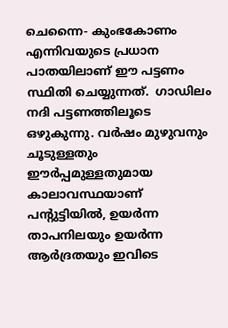ചെന്നൈ- കുംഭകോണം എന്നിവയുടെ പ്രധാന പാതയിലാണ് ഈ പട്ടണം സ്ഥിതി ചെയ്യുന്നത്.  ഗാഡിലം നദി പട്ടണത്തിലൂടെ ഒഴുകുന്നു. വര്‍ഷം മുഴുവനും ചൂടുള്ളതും ഈര്‍പ്പമുള്ളതുമായ കാലാവസ്ഥയാണ് പന്റുട്ടിയില്‍, ഉയര്‍ന്ന താപനിലയും ഉയര്‍ന്ന ആര്‍ദ്രതയും ഇവിടെ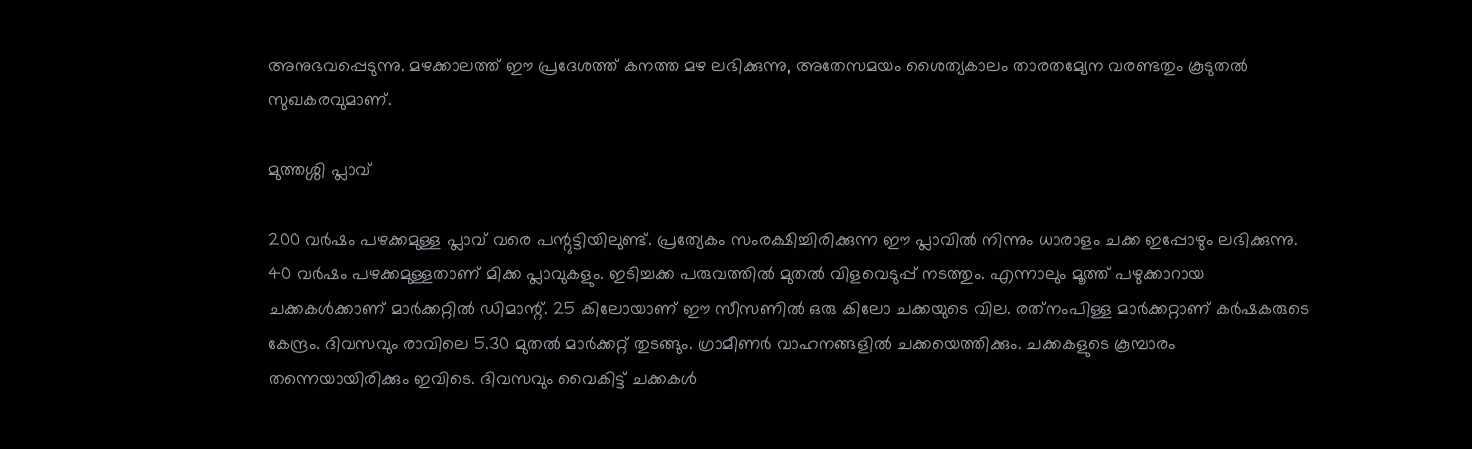അനുഭവപ്പെടുന്നു. മഴക്കാലത്ത് ഈ പ്രദേശത്ത് കനത്ത മഴ ലഭിക്കുന്നു, അതേസമയം ശൈത്യകാലം താരതമ്യേന വരണ്ടതും കൂടുതല്‍ സുഖകരവുമാണ്.

മുത്തശ്ശി പ്ലാവ്

200 വര്‍ഷം പഴക്കമുള്ള പ്ലാവ് വരെ പന്റുട്ടിയിലുണ്ട്. പ്രത്യേകം സംരക്ഷിച്ചിരിക്കുന്ന ഈ പ്ലാവില്‍ നിന്നും ധാരാളം ചക്ക ഇപ്പോഴും ലഭിക്കുന്നു. 40 വര്‍ഷം പഴക്കമുള്ളതാണ് മിക്ക പ്ലാവുകളും. ഇടിച്ചക്ക പരുവത്തില്‍ മുതല്‍ വിളവെടുപ്പ് നടത്തും. എന്നാലും മൂത്ത് പഴുക്കാറായ ചക്കകള്‍ക്കാണ് മാര്‍ക്കറ്റില്‍ ഡിമാന്റ്. 25 കിലോയാണ് ഈ സീസണില്‍ ഒരു കിലോ ചക്കയുടെ വില. രത്‌നംപിള്ള മാര്‍ക്കറ്റാണ് കര്‍ഷകരുടെ കേന്ദ്രം. ദിവസവും രാവിലെ 5.30 മുതല്‍ മാര്‍ക്കറ്റ് തുടങ്ങും. ഗ്രാമീണര്‍ വാഹനങ്ങളില്‍ ചക്കയെത്തിക്കും. ചക്കകളുടെ കൂമ്പാരം തന്നെയായിരിക്കും ഇവിടെ. ദിവസവും വൈകിട്ട് ചക്കകള്‍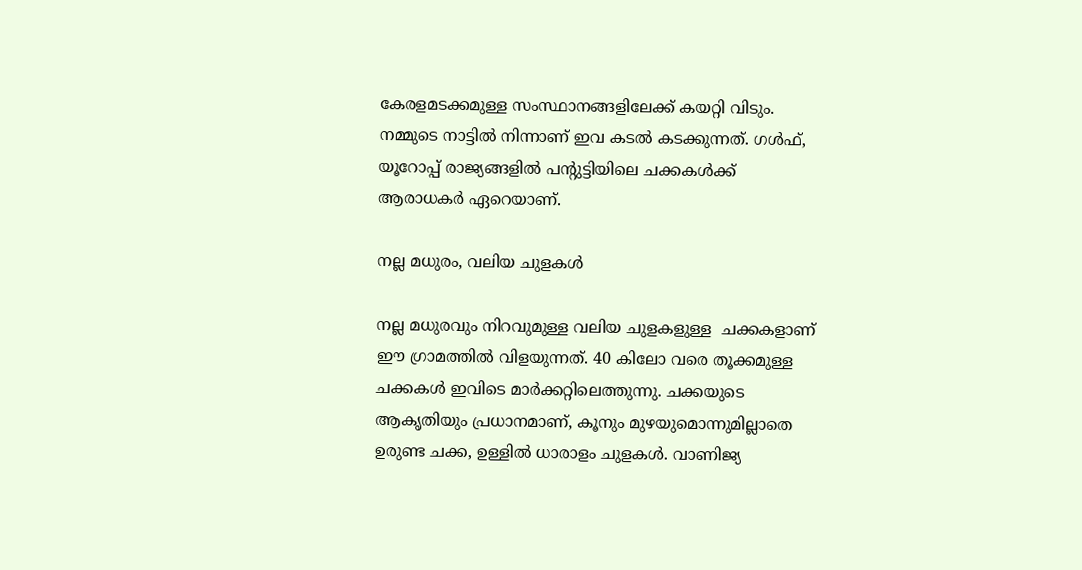കേരളമടക്കമുള്ള സംസ്ഥാനങ്ങളിലേക്ക് കയറ്റി വിടും. നമ്മുടെ നാട്ടില്‍ നിന്നാണ് ഇവ കടല്‍ കടക്കുന്നത്. ഗള്‍ഫ്, യൂറോപ്പ് രാജ്യങ്ങളില്‍ പന്റുട്ടിയിലെ ചക്കകള്‍ക്ക് ആരാധകര്‍ ഏറെയാണ്.

നല്ല മധുരം, വലിയ ചുളകള്‍

നല്ല മധുരവും നിറവുമുള്ള വലിയ ചുളകളുള്ള  ചക്കകളാണ് ഈ ഗ്രാമത്തില്‍ വിളയുന്നത്. 40 കിലോ വരെ തൂക്കമുള്ള ചക്കകള്‍ ഇവിടെ മാര്‍ക്കറ്റിലെത്തുന്നു. ചക്കയുടെ ആകൃതിയും പ്രധാനമാണ്, കൂനും മുഴയുമൊന്നുമില്ലാതെ ഉരുണ്ട ചക്ക, ഉള്ളില്‍ ധാരാളം ചുളകള്‍. വാണിജ്യ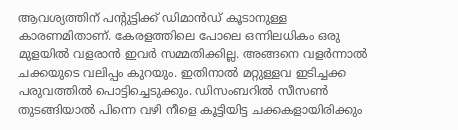ആവശ്യത്തിന് പന്റുട്ടിക്ക് ഡിമാന്‍ഡ് കൂടാനുള്ള കാരണമിതാണ്. കേരളത്തിലെ പോലെ ഒന്നിലധികം ഒരു മുളയില്‍ വളരാന്‍ ഇവര്‍ സമ്മതിക്കില്ല. അങ്ങനെ വളര്‍ന്നാല്‍ ചക്കയുടെ വലിപ്പം കുറയും. ഇതിനാല്‍ മറ്റുള്ളവ ഇടിച്ചക്ക പരുവത്തില്‍ പൊട്ടിച്ചെടുക്കും. ഡിസംബറില്‍ സീസണ്‍ തുടങ്ങിയാല്‍ പിന്നെ വഴി നീളെ കൂട്ടിയിട്ട ചക്കകളായിരിക്കും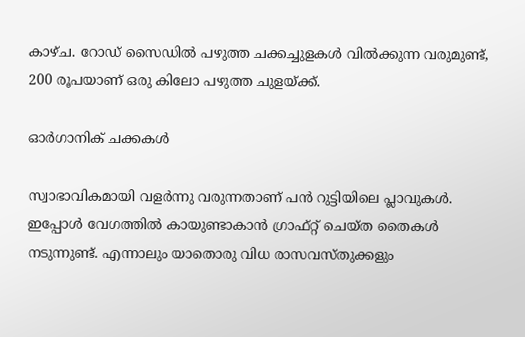കാഴ്ച. റോഡ് സൈഡില്‍ പഴുത്ത ചക്കച്ചുളകള്‍ വില്‍ക്കുന്ന വരുമുണ്ട്, 200 രൂപയാണ് ഒരു കിലോ പഴുത്ത ചുളയ്ക്ക്.

ഓര്‍ഗാനിക് ചക്കകള്‍

സ്വാഭാവികമായി വളര്‍ന്നു വരുന്നതാണ് പന്‍ റുട്ടിയിലെ പ്ലാവുകള്‍. ഇപ്പോള്‍ വേഗത്തില്‍ കായുണ്ടാകാന്‍ ഗ്രാഫ്റ്റ് ചെയ്ത തൈകള്‍ നടുന്നുണ്ട്. എന്നാലും യാതൊരു വിധ രാസവസ്തുക്കളും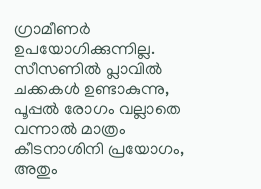ഗ്രാമീണര്‍ ഉപയോഗിക്കുന്നില്ല. സീസണില്‍ പ്ലാവില്‍ ചക്കകള്‍ ഉണ്ടാകുന്നു, പൂപ്പല്‍ രോഗം വല്ലാതെ വന്നാല്‍ മാത്രം കീടനാശിനി പ്രയോഗം, അതും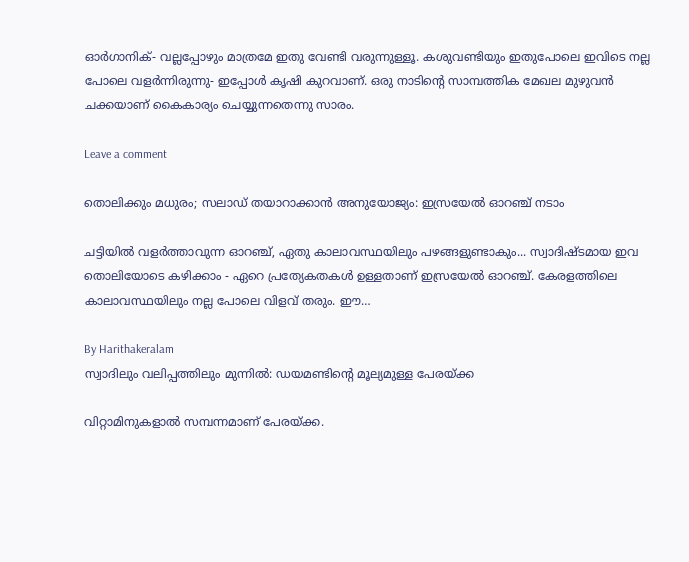ഓര്‍ഗാനിക്- വല്ലപ്പോഴും മാത്രമേ ഇതു വേണ്ടി വരുന്നുള്ളൂ. കശുവണ്ടിയും ഇതുപോലെ ഇവിടെ നല്ല പോലെ വളര്‍ന്നിരുന്നു- ഇപ്പോള്‍ കൃഷി കുറവാണ്. ഒരു നാടിന്റെ സാമ്പത്തിക മേഖല മുഴുവന്‍ ചക്കയാണ് കൈകാര്യം ചെയ്യുന്നതെന്നു സാരം.

Leave a comment

തൊലിക്കും മധുരം; സലാഡ് തയാറാക്കാന്‍ അനുയോജ്യം: ഇസ്രയേല്‍ ഓറഞ്ച് നടാം

ചട്ടിയില്‍ വളര്‍ത്താവുന്ന ഓറഞ്ച്, ഏതു കാലാവസ്ഥയിലും പഴങ്ങളുണ്ടാകും... സ്വാദിഷ്ടമായ ഇവ തൊലിയോടെ കഴിക്കാം - ഏറെ പ്രത്യേകതകള്‍ ഉള്ളതാണ് ഇസ്രയേല്‍ ഓറഞ്ച്. കേരളത്തിലെ കാലാവസ്ഥയിലും നല്ല പോലെ വിളവ് തരും. ഈ…

By Harithakeralam
സ്വാദിലും വലിപ്പത്തിലും മുന്നില്‍: ഡയമണ്ടിന്റെ മൂല്യമുള്ള പേരയ്ക്ക

വിറ്റാമിനുകളാല്‍ സമ്പന്നമാണ് പേരയ്ക്ക.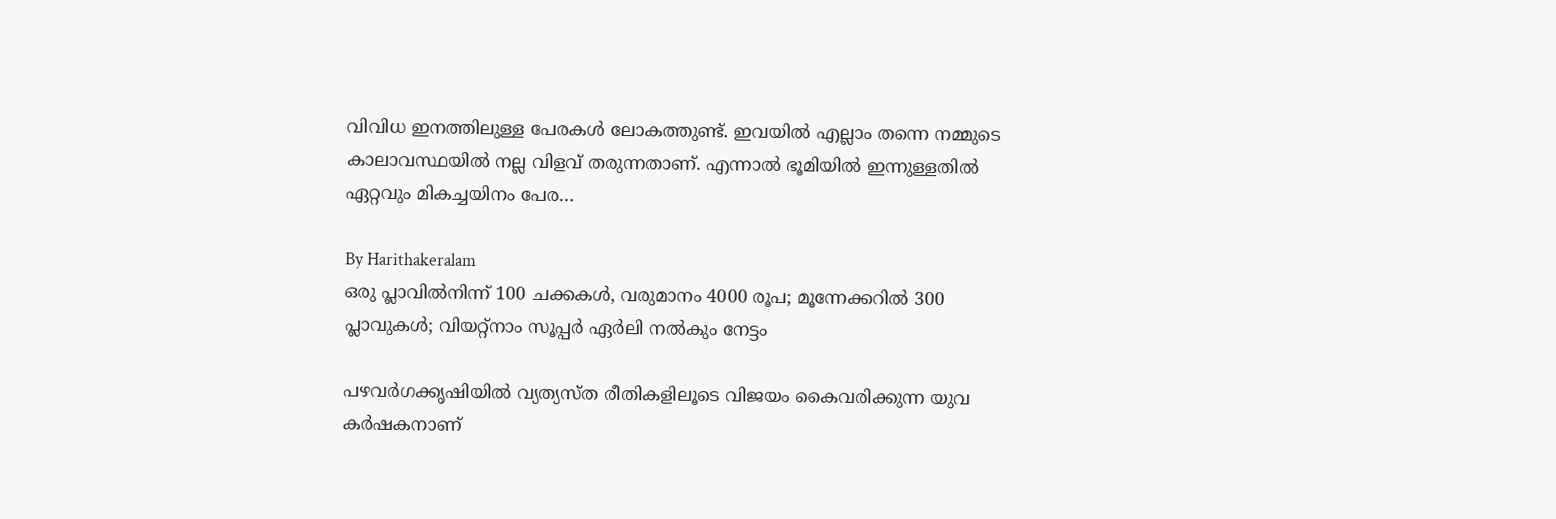വിവിധ ഇനത്തിലുള്ള പേരകള്‍ ലോകത്തുണ്ട്. ഇവയില്‍ എല്ലാം തന്നെ നമ്മുടെ കാലാവസ്ഥയില്‍ നല്ല വിളവ് തരുന്നതാണ്. എന്നാല്‍ ഭൂമിയില്‍ ഇന്നുള്ളതില്‍ ഏറ്റവും മികച്ചയിനം പേര…

By Harithakeralam
ഒരു പ്ലാവില്‍നിന്ന് 100 ചക്കകള്‍, വരുമാനം 4000 രൂപ; മൂന്നേക്കറില്‍ 300 പ്ലാവുകള്‍; വിയറ്റ്നാം സൂപ്പര്‍ ഏര്‍ലി നല്‍കും നേട്ടം

പഴവര്‍ഗക്കൃഷിയില്‍ വ്യത്യസ്ത രീതികളിലൂടെ വിജയം കൈവരിക്കുന്ന യുവ കര്‍ഷകനാണ്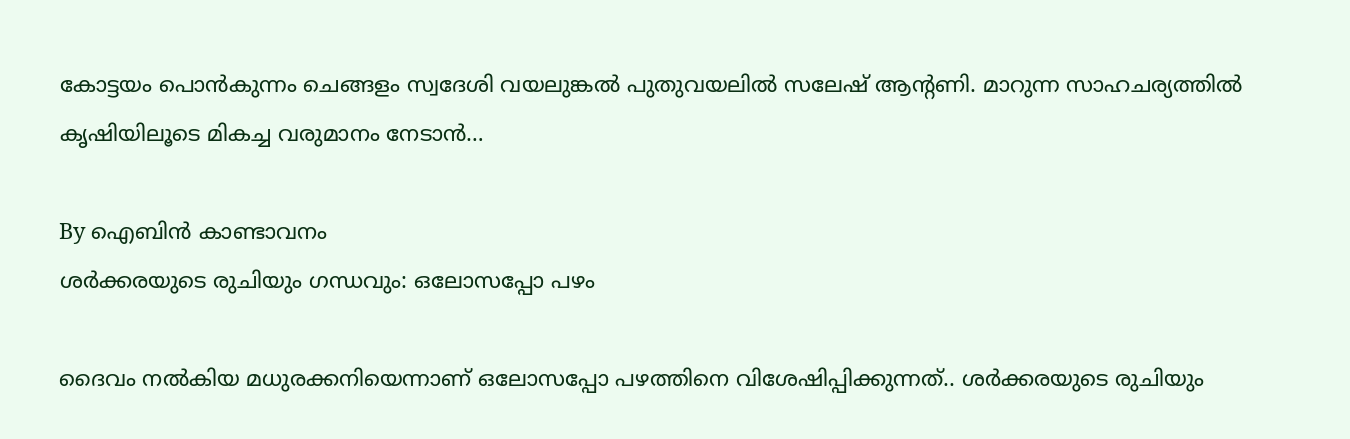കോട്ടയം പൊന്‍കുന്നം ചെങ്ങളം സ്വദേശി വയലുങ്കല്‍ പുതുവയലില്‍ സലേഷ് ആന്റണി. മാറുന്ന സാഹചര്യത്തില്‍ കൃഷിയിലൂടെ മികച്ച വരുമാനം നേടാന്‍…

By ഐബിന്‍ കാണ്ടാവനം
ശര്‍ക്കരയുടെ രുചിയും ഗന്ധവും: ഒലോസപ്പോ പഴം

ദൈവം നല്‍കിയ മധുരക്കനിയെന്നാണ് ഒലോസപ്പോ പഴത്തിനെ വിശേഷിപ്പിക്കുന്നത്.. ശര്‍ക്കരയുടെ രുചിയും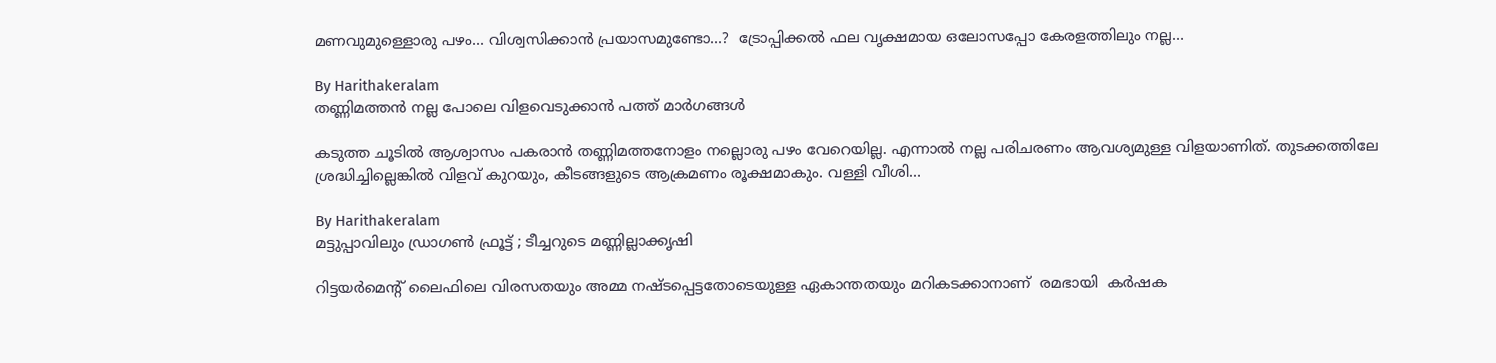മണവുമുള്ളൊരു പഴം... വിശ്വസിക്കാന്‍ പ്രയാസമുണ്ടോ...?  ട്രോപ്പിക്കല്‍ ഫല വൃക്ഷമായ ഒലോസപ്പോ കേരളത്തിലും നല്ല…

By Harithakeralam
തണ്ണിമത്തന്‍ നല്ല പോലെ വിളവെടുക്കാന്‍ പത്ത് മാര്‍ഗങ്ങള്‍

കടുത്ത ചൂടില്‍ ആശ്വാസം പകരാന്‍ തണ്ണിമത്തനോളം നല്ലൊരു പഴം വേറെയില്ല. എന്നാല്‍ നല്ല പരിചരണം ആവശ്യമുള്ള വിളയാണിത്. തുടക്കത്തിലേ ശ്രദ്ധിച്ചില്ലെങ്കില്‍ വിളവ് കുറയും, കീടങ്ങളുടെ ആക്രമണം രൂക്ഷമാകും. വള്ളി വീശി…

By Harithakeralam
മട്ടുപ്പാവിലും ഡ്രാഗണ്‍ ഫ്രൂട്ട് ; ടീച്ചറുടെ മണ്ണില്ലാക്കൃഷി

റിട്ടയര്‍മെന്റ് ലൈഫിലെ വിരസതയും അമ്മ നഷ്ടപ്പെട്ടതോടെയുള്ള ഏകാന്തതയും മറികടക്കാനാണ്  രമഭായി  കര്‍ഷക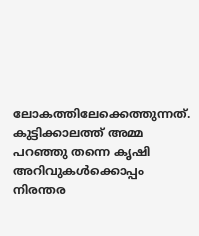ലോകത്തിലേക്കെത്തുന്നത്. കുട്ടിക്കാലത്ത് അമ്മ പറഞ്ഞു തന്നെ കൃഷി അറിവുകള്‍ക്കൊപ്പം നിരന്തര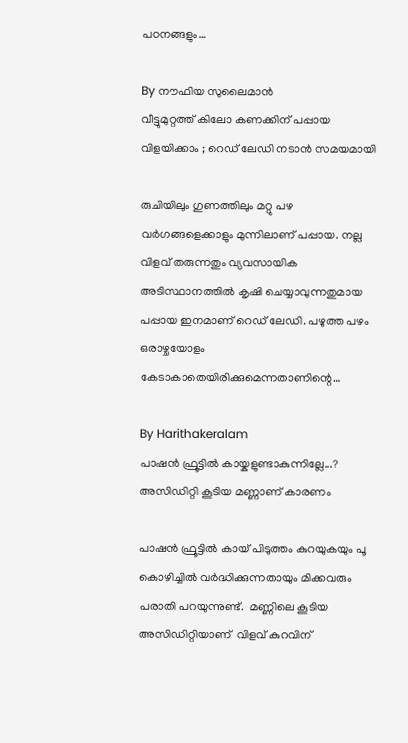പഠനങ്ങളും…

By നൗഫിയ സുലൈമാന്‍
വീട്ടുമുറ്റത്ത് കിലോ കണക്കിന് പപ്പായ വിളയിക്കാം ; റെഡ് ലേഡി നടാന്‍ സമയമായി

രുചിയിലും ഗുണത്തിലും മറ്റു പഴ വര്‍ഗങ്ങളെക്കാളും മുന്നിലാണ് പപ്പായ. നല്ല വിളവ് തരുന്നതും വ്യവസായിക അടിസ്ഥാനത്തില്‍ കൃഷി ചെയ്യാവുന്നതുമായ പപ്പായ ഇനമാണ് റെഡ് ലേഡി. പഴുത്ത പഴം ഒരാഴ്ചയോളം കേടാകാതെയിരിക്കുമെന്നതാണിന്റെ…

By Harithakeralam
പാഷന്‍ ഫ്രൂട്ടില്‍ കായ്കളുണ്ടാകുന്നില്ലേ...? അസിഡിറ്റി കൂടിയ മണ്ണാണ് കാരണം

പാഷന്‍ ഫ്രൂട്ടില്‍ കായ് പിടുത്തം കുറയുകയും പൂ കൊഴിച്ചില്‍ വര്‍ദ്ധിക്കുന്നതായും മിക്കവരും പരാതി പറയുന്നുണ്ട്.  മണ്ണിലെ കൂടിയ അസിഡിറ്റിയാണ്  വിളവ് കുറവിന്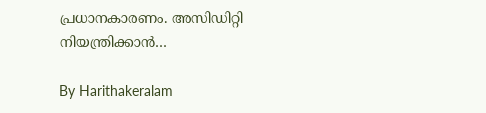പ്രധാനകാരണം. അസിഡിറ്റി നിയന്ത്രിക്കാന്‍…

By Harithakeralam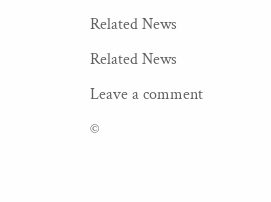Related News

Related News

Leave a comment

©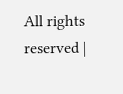All rights reserved |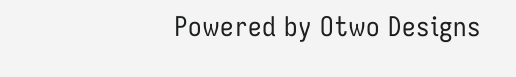Powered by Otwo Designs